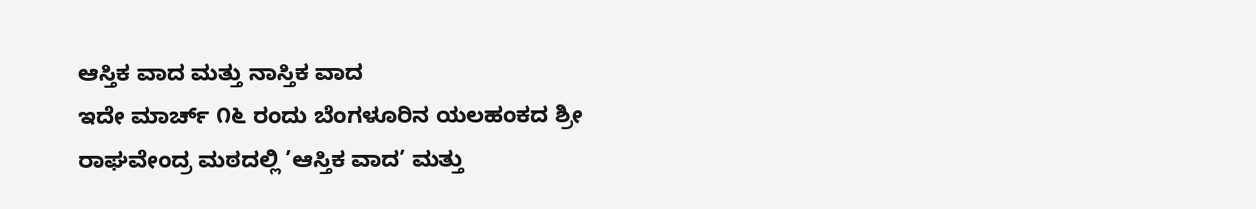ಆಸ್ತಿಕ ವಾದ ಮತ್ತು ನಾಸ್ತಿಕ ವಾದ
ಇದೇ ಮಾರ್ಚ್ ೧೬ ರಂದು ಬೆಂಗಳೂರಿನ ಯಲಹಂಕದ ಶ್ರೀ ರಾಘವೇಂದ್ರ ಮಠದಲ್ಲಿ ’ಆಸ್ತಿಕ ವಾದ’ ಮತ್ತು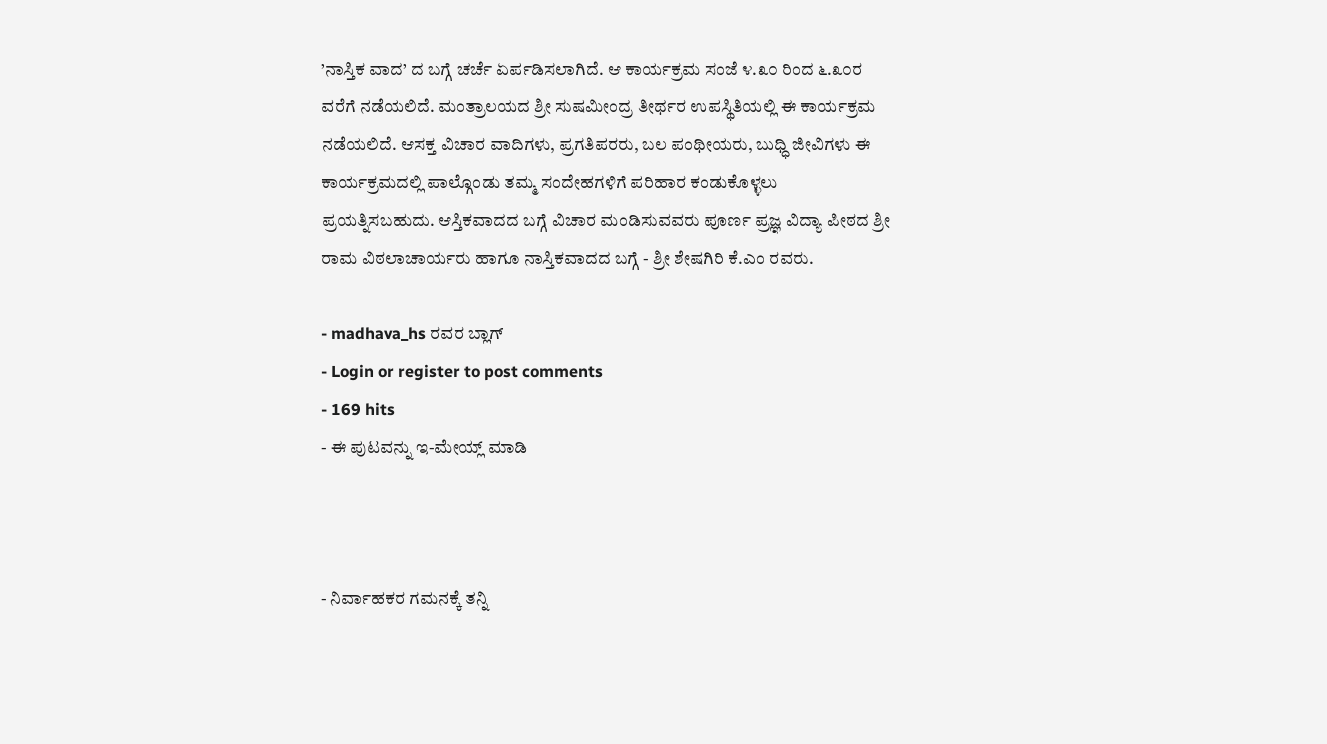’ನಾಸ್ತಿಕ ವಾದ’ ದ ಬಗ್ಗೆ ಚರ್ಚೆ ಏರ್ಪಡಿಸಲಾಗಿದೆ. ಆ ಕಾರ್ಯಕ್ರಮ ಸಂಜೆ ೪.೩೦ ರಿಂದ ೬.೩೦ರ ವರೆಗೆ ನಡೆಯಲಿದೆ. ಮಂತ್ರಾಲಯದ ಶ್ರೀ ಸುಷಮೀಂದ್ರ ತೀರ್ಥರ ಉಪಸ್ಥಿತಿಯಲ್ಲಿ ಈ ಕಾರ್ಯಕ್ರಮ ನಡೆಯಲಿದೆ. ಆಸಕ್ತ ವಿಚಾರ ವಾದಿಗಳು, ಪ್ರಗತಿಪರರು, ಬಲ ಪಂಥೀಯರು, ಬುಧ್ಧಿ ಜೀವಿಗಳು ಈ ಕಾರ್ಯಕ್ರಮದಲ್ಲಿ ಪಾಲ್ಗೊಂಡು ತಮ್ಮ ಸಂದೇಹಗಳಿಗೆ ಪರಿಹಾರ ಕಂಡುಕೊಳ್ಳಲು ಪ್ರಯತ್ನಿಸಬಹುದು. ಆಸ್ತಿಕವಾದದ ಬಗ್ಗೆ ವಿಚಾರ ಮಂಡಿಸುವವರು ಪೂರ್ಣ ಪ್ರಜ್ಞ ವಿದ್ಯಾ ಪೀಠದ ಶ್ರೀ ರಾಮ ವಿಠಲಾಚಾರ್ಯರು ಹಾಗೂ ನಾಸ್ತಿಕವಾದದ ಬಗ್ಗೆ - ಶ್ರೀ ಶೇಷಗಿರಿ ಕೆ.ಎಂ ರವರು.

- madhava_hs ರವರ ಬ್ಲಾಗ್
- Login or register to post comments
- 169 hits
- ಈ ಪುಟವನ್ನು ಇ-ಮೇಯ್ಲ್ ಮಾಡಿ



- ನಿರ್ವಾಹಕರ ಗಮನಕ್ಕೆ ತನ್ನಿ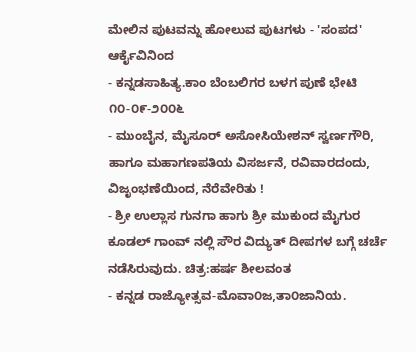ಮೇಲಿನ ಪುಟವನ್ನು ಹೋಲುವ ಪುಟಗಳು - 'ಸಂಪದ' ಆರ್ಕೈವಿನಿಂದ
- ಕನ್ನಡಸಾಹಿತ್ಯ.ಕಾಂ ಬೆಂಬಲಿಗರ ಬಳಗ ಪುಣೆ ಭೇಟಿ ೧೦-೦೯-೨೦೦೬
- ಮುಂಬೈನ, ಮೈಸೂರ್ ಅಸೋಸಿಯೇಶನ್ ಸ್ವರ್ಣಗೌರಿ, ಹಾಗೂ ಮಹಾಗಣಪತಿಯ ವಿಸರ್ಜನೆ, ರವಿವಾರದಂದು, ವಿಜೃಂಭಣೆಯಿಂದ, ನೆರೆವೇರಿತು !
- ಶ್ರೀ ಉಲ್ಲಾಸ ಗುನಗಾ ಹಾಗು ಶ್ರೀ ಮುಕುಂದ ಮೈಗುರ ಕೂಡಲ್ ಗಾಂವ್ ನಲ್ಲಿ ಸೌರ ವಿದ್ಯುತ್ ದೀಪಗಳ ಬಗ್ಗೆ ಚರ್ಚೆ ನಡೆಸಿರುವುದು. ಚಿತ್ರ:ಹರ್ಷ ಶೀಲವಂತ
- ಕನ್ನಡ ರಾಜ್ಯೋತ್ಸವ-ಮೊವಾ೦ಜ,ತಾ೦ಜಾನಿಯ.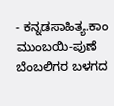- ಕನ್ನಡಸಾಹಿತ್ಯ.ಕಾಂ ಮುಂಬಯಿ-ಪುಣೆ ಬೆಂಬಲಿಗರ ಬಳಗದ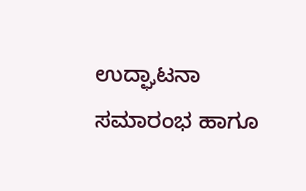ಉದ್ಘಾಟನಾ ಸಮಾರಂಭ ಹಾಗೂ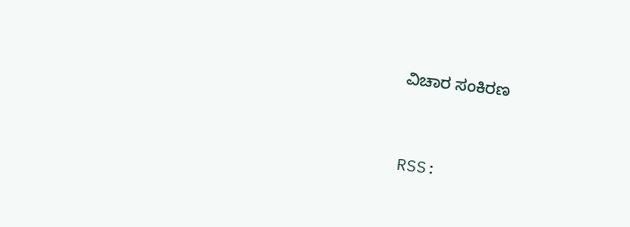ವಿಚಾರ ಸಂಕಿರಣ


RSS: